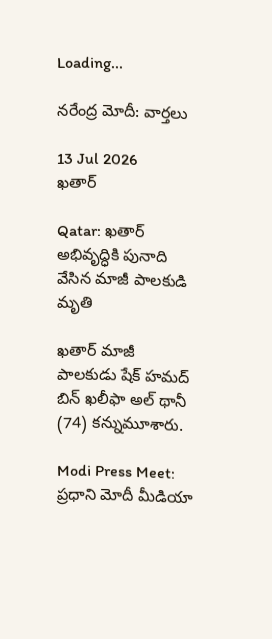Loading...

నరేంద్ర మోదీ: వార్తలు

13 Jul 2026
ఖతార్

Qatar: ఖతార్ అభివృద్ధికి పునాది వేసిన మాజీ పాలకుడి మృతి

ఖతార్ మాజీ పాలకుడు షేక్ హమద్ బిన్ ఖలీఫా అల్ థానీ (74) కన్నుమూశారు.

Modi Press Meet: ప్రధాని మోదీ మీడియా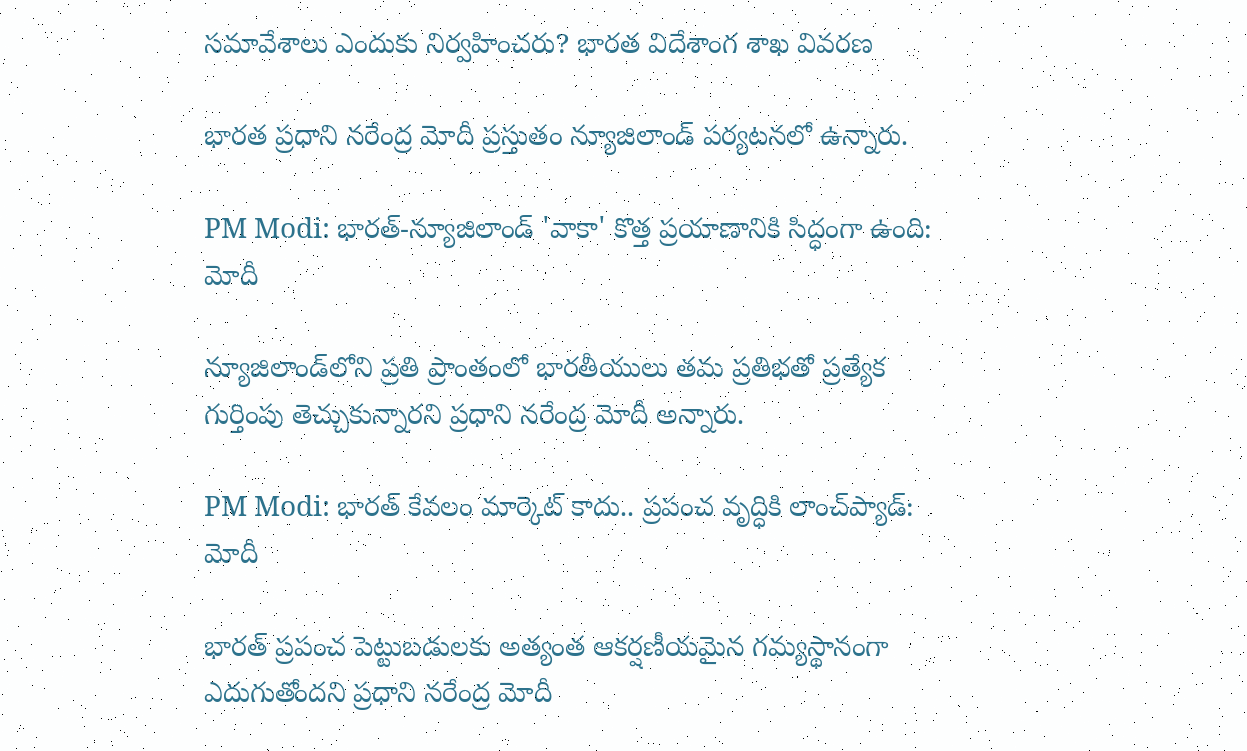సమావేశాలు ఎందుకు నిర్వహించరు? భారత విదేశాంగ శాఖ వివరణ

భారత ప్రధాని నరేంద్ర మోదీ ప్రస్తుతం న్యూజిలాండ్‌ పర్యటనలో ఉన్నారు.

PM Modi: భారత్-న్యూజిలాండ్ 'వాకా' కొత్త ప్రయాణానికి సిద్ధంగా ఉంది: మోదీ

న్యూజిలాండ్‌లోని ప్రతి ప్రాంతంలో భారతీయులు తమ ప్రతిభతో ప్రత్యేక గుర్తింపు తెచ్చుకున్నారని ప్రధాని నరేంద్ర మోదీ అన్నారు.

PM Modi: భారత్‌ కేవలం మార్కెట్ కాదు.. ప్రపంచ వృద్ధికి లాంచ్‌ప్యాడ్‌: మోదీ

భారత్‌ ప్రపంచ పెట్టుబడులకు అత్యంత ఆకర్షణీయమైన గమ్యస్థానంగా ఎదుగుతోందని ప్రధాని నరేంద్ర మోదీ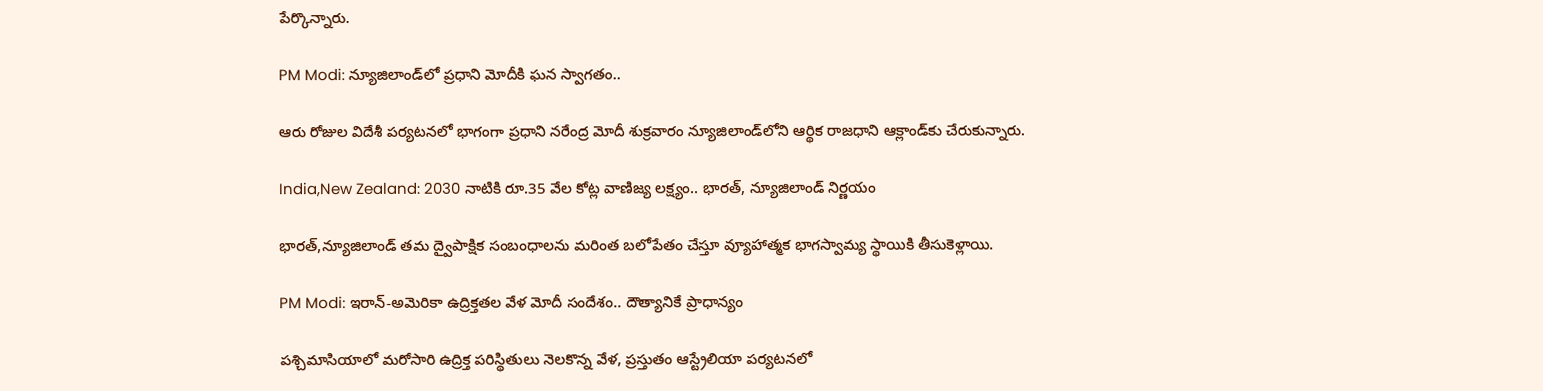పేర్కొన్నారు.

PM Modi: న్యూజిలాండ్‌లో ప్రధాని మోదీకి ఘన స్వాగతం..

ఆరు రోజుల విదేశీ పర్యటనలో భాగంగా ప్రధాని నరేంద్ర మోదీ శుక్రవారం న్యూజిలాండ్‌లోని ఆర్థిక రాజధాని ఆక్లాండ్‌కు చేరుకున్నారు.

India,New Zealand: 2030 నాటికి రూ.35 వేల కోట్ల వాణిజ్య లక్ష్యం.. భారత్‌, న్యూజిలాండ్‌ నిర్ణయం

భారత్‌,న్యూజిలాండ్‌ తమ ద్వైపాక్షిక సంబంధాలను మరింత బలోపేతం చేస్తూ వ్యూహాత్మక భాగస్వామ్య స్థాయికి తీసుకెళ్లాయి.

PM Modi: ఇరాన్-అమెరికా ఉద్రిక్తతల వేళ మోదీ సందేశం.. దౌత్యానికే ప్రాధాన్యం

పశ్చిమాసియాలో మరోసారి ఉద్రిక్త పరిస్థితులు నెలకొన్న వేళ, ప్రస్తుతం ఆస్ట్రేలియా పర్యటనలో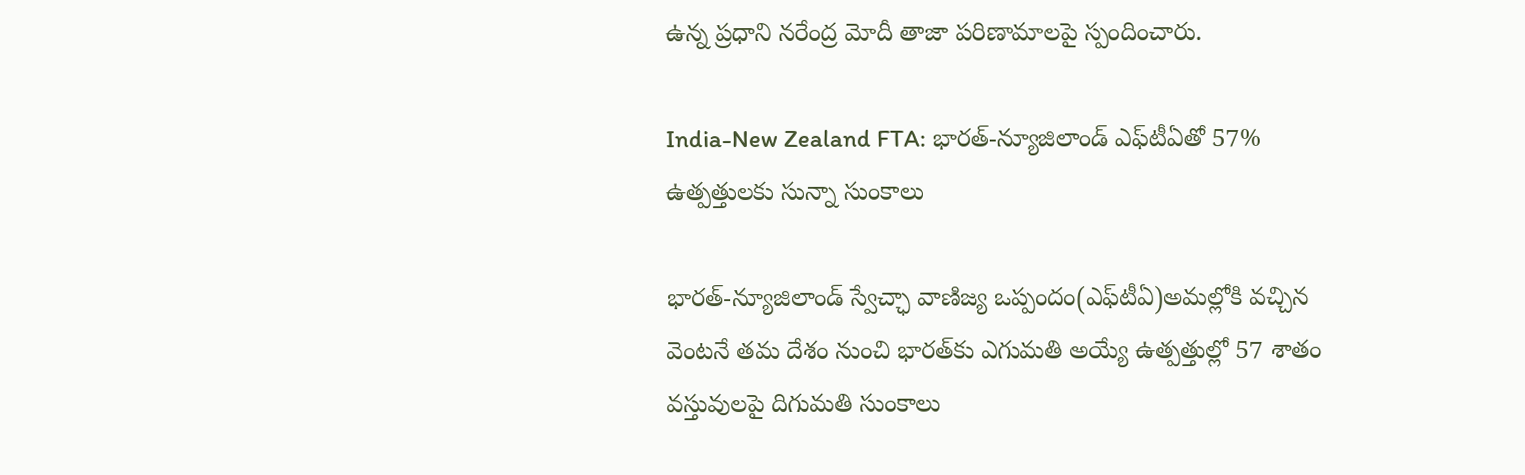ఉన్న ప్రధాని నరేంద్ర మోదీ తాజా పరిణామాలపై స్పందించారు.

India-New Zealand FTA: భారత్-న్యూజిలాండ్ ఎఫ్‌టీఏతో 57% ఉత్పత్తులకు సున్నా సుంకాలు

భారత్-న్యూజిలాండ్ స్వేచ్ఛా వాణిజ్య ఒప్పందం(ఎఫ్‌టీఏ)అమల్లోకి వచ్చిన వెంటనే తమ దేశం నుంచి భారత్‌కు ఎగుమతి అయ్యే ఉత్పత్తుల్లో 57 శాతం వస్తువులపై దిగుమతి సుంకాలు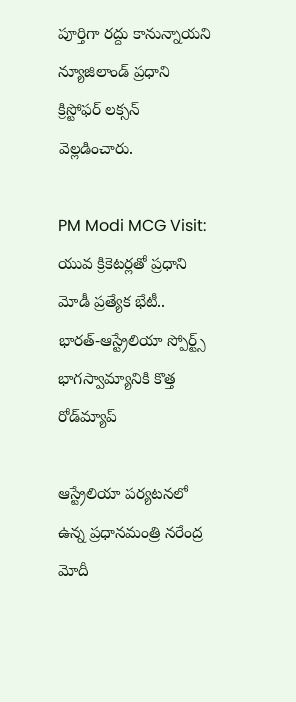పూర్తిగా రద్దు కానున్నాయని న్యూజిలాండ్ ప్రధాని క్రిస్టోఫర్ లక్సన్ వెల్లడించారు.

PM Modi MCG Visit: యువ క్రికెటర్లతో ప్రధాని మోడీ ప్రత్యేక భేటీ.. భారత్-ఆస్ట్రేలియా స్పోర్ట్స్ భాగస్వామ్యానికి కొత్త రోడ్‌మ్యాప్

ఆస్ట్రేలియా పర్యటనలో ఉన్న ప్రధానమంత్రి నరేంద్ర మోదీ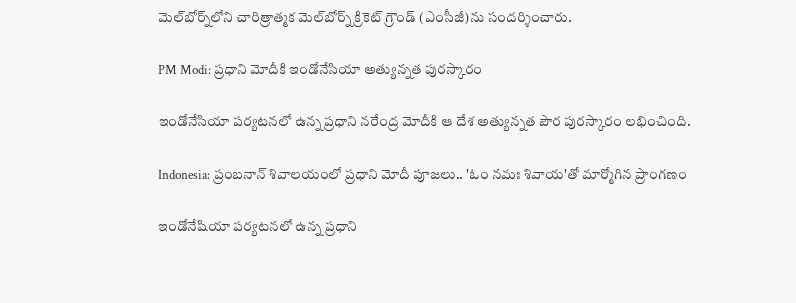మెల్‌బోర్న్‌లోని చారిత్రాత్మక మెల్‌బోర్న్ క్రికెట్ గ్రౌండ్ (ఎంసీజీ)ను సందర్శించారు.

PM Modi: ప్రధాని మోదీకి ఇండోనేసియా అత్యున్నత పురస్కారం

ఇండోనేసియా పర్యటనలో ఉన్న ప్రధాని నరేంద్ర మోదీకి ఆ దేశ అత్యున్నత పౌర పురస్కారం లభించింది.

Indonesia: ప్రంబనాన్ శివాలయంలో ప్రధాని మోదీ పూజలు.. 'ఓం నమః శివాయ'తో మార్మోగిన ప్రాంగణం

ఇండోనేషియా పర్యటనలో ఉన్న ప్రధాని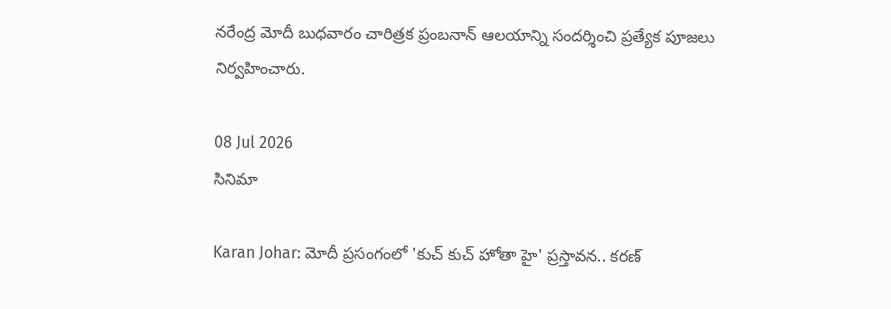నరేంద్ర మోదీ బుధవారం చారిత్రక ప్రంబనాన్ ఆలయాన్ని సందర్శించి ప్రత్యేక పూజలు నిర్వహించారు.

08 Jul 2026
సినిమా

Karan Johar: మోదీ ప్రసంగంలో 'కుచ్ కుచ్ హోతా హై' ప్రస్తావన.. కరణ్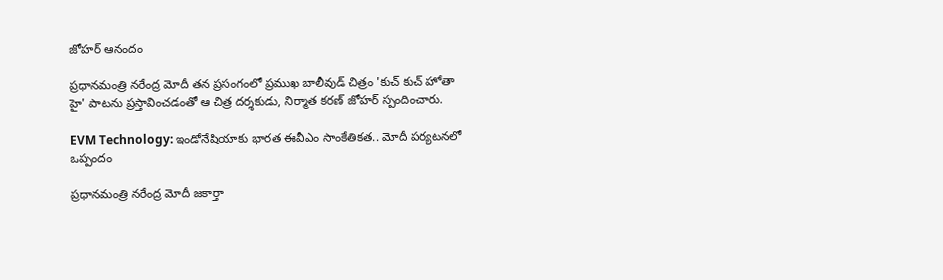జోహర్ ఆనందం

ప్రధానమంత్రి నరేంద్ర మోదీ తన ప్రసంగంలో ప్రముఖ బాలీవుడ్ చిత్రం 'కుచ్ కుచ్ హోతా హై' పాటను ప్రస్తావించడంతో ఆ చిత్ర దర్శకుడు, నిర్మాత కరణ్ జోహర్ స్పందించారు.

EVM Technology: ఇండోనేషియాకు భారత ఈవీఎం సాంకేతికత.. మోదీ పర్యటనలో ఒప్పందం

ప్రధానమంత్రి నరేంద్ర మోదీ జకార్తా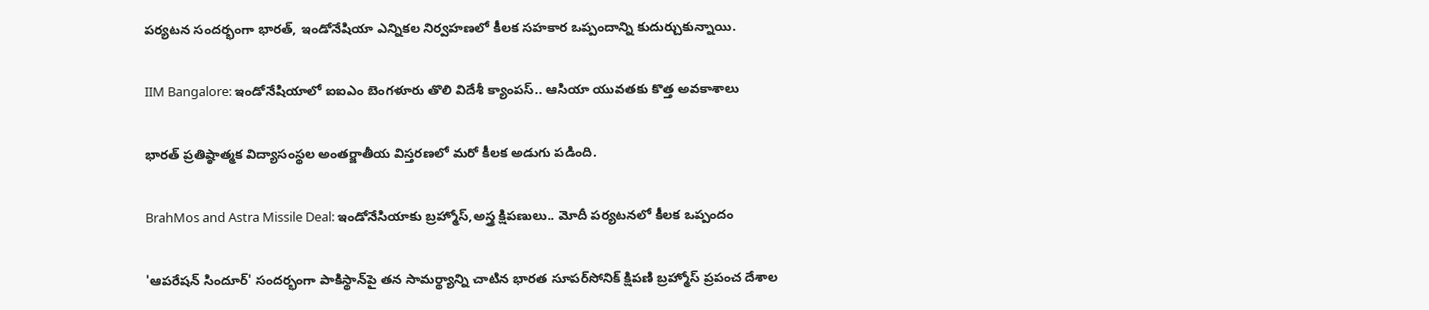పర్యటన సందర్భంగా భారత్, ఇండోనేషియా ఎన్నికల నిర్వహణలో కీలక సహకార ఒప్పందాన్ని కుదుర్చుకున్నాయి.

IIM Bangalore: ఇండోనేషియాలో ఐఐఎం బెంగళూరు తొలి విదేశీ క్యాంపస్.. ఆసియా యువతకు కొత్త అవకాశాలు

భారత్‌ ప్రతిష్ఠాత్మక విద్యాసంస్థల అంతర్జాతీయ విస్తరణలో మరో కీలక అడుగు పడింది.

BrahMos and Astra Missile Deal: ఇండోనేసియాకు బ్రహ్మోస్‌,అస్త్ర క్షిపణులు.. మోదీ పర్యటనలో కీలక ఒప్పందం

'ఆపరేషన్‌ సిందూర్‌' సందర్భంగా పాకిస్థాన్‌పై తన సామర్థ్యాన్ని చాటిన భారత సూపర్‌సోనిక్‌ క్షిపణి బ్రహ్మోస్‌ ప్రపంచ దేశాల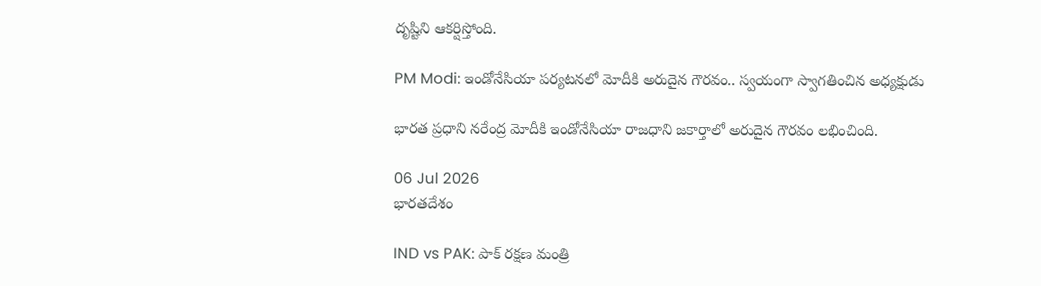దృష్టిని ఆకర్షిస్తోంది.

PM Modi: ఇండోనేసియా పర్యటనలో మోదీకి అరుదైన గౌరవం.. స్వయంగా స్వాగతించిన అధ్యక్షుడు

భారత ప్రధాని నరేంద్ర మోదీకి ఇండోనేసియా రాజధాని జకార్తాలో అరుదైన గౌరవం లభించింది.

06 Jul 2026
భారతదేశం

IND vs PAK: పాక్ రక్షణ మంత్రి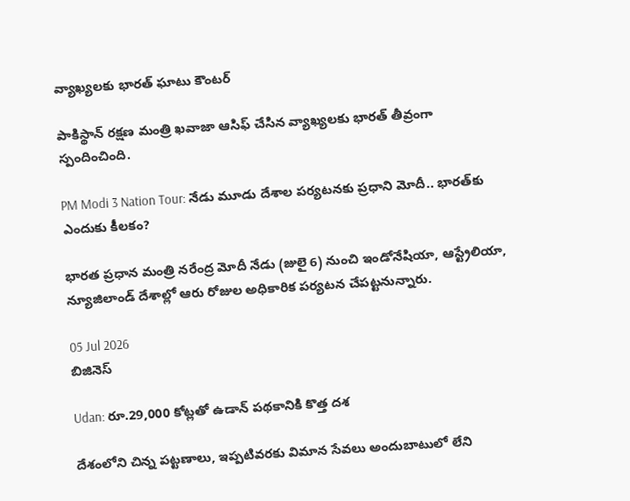వ్యాఖ్యలకు భారత్ ఘాటు కౌంటర్

పాకిస్థాన్ రక్షణ మంత్రి ఖవాజా ఆసిఫ్ చేసిన వ్యాఖ్యలకు భారత్ తీవ్రంగా స్పందించింది.

PM Modi 3 Nation Tour: నేడు మూడు దేశాల పర్యటనకు ప్రధాని మోదీ.. భారత్‌కు ఎందుకు కీలకం?

భారత ప్రధాన మంత్రి నరేంద్ర మోదీ నేడు (జులై 6) నుంచి ఇండోనేషియా, ఆస్ట్రేలియా, న్యూజిలాండ్ దేశాల్లో ఆరు రోజుల అధికారిక పర్యటన చేపట్టనున్నారు.

05 Jul 2026
బిజినెస్

Udan: రూ.29,000 కోట్లతో ఉడాన్‌ పథకానికి కొత్త దశ

దేశంలోని చిన్న పట్టణాలు, ఇప్పటివరకు విమాన సేవలు అందుబాటులో లేని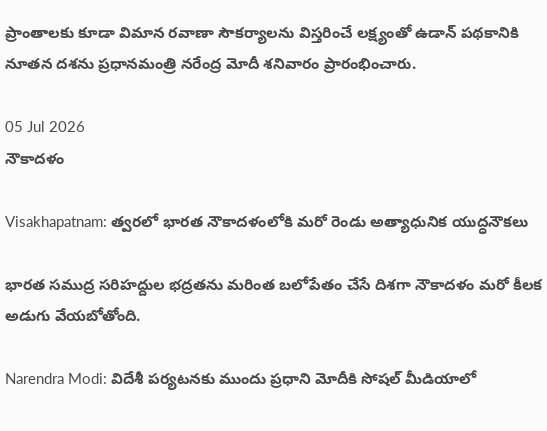ప్రాంతాలకు కూడా విమాన రవాణా సౌకర్యాలను విస్తరించే లక్ష్యంతో ఉడాన్‌ పథకానికి నూతన దశను ప్రధానమంత్రి నరేంద్ర మోదీ శనివారం ప్రారంభించారు.

05 Jul 2026
నౌకాదళం

Visakhapatnam: త్వరలో భారత నౌకాదళంలోకి మరో రెండు అత్యాధునిక యుద్ధనౌకలు

భారత సముద్ర సరిహద్దుల భద్రతను మరింత బలోపేతం చేసే దిశగా నౌకాదళం మరో కీలక అడుగు వేయబోతోంది.

Narendra Modi: విదేశీ పర్యటనకు ముందు ప్రధాని మోదీకి సోషల్ మీడియాలో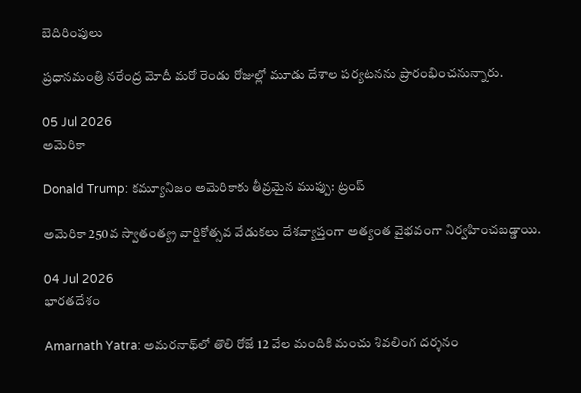బెదిరింపులు

ప్రధానమంత్రి నరేంద్ర మోదీ మరో రెండు రోజుల్లో మూడు దేశాల పర్యటనను ప్రారంభించనున్నారు.

05 Jul 2026
అమెరికా

Donald Trump: కమ్యూనిజం అమెరికాకు తీవ్రమైన ముప్పు: ట్రంప్

అమెరికా 250వ స్వాతంత్య్ర వార్షికోత్సవ వేడుకలు దేశవ్యాప్తంగా అత్యంత వైభవంగా నిర్వహించబడ్డాయి.

04 Jul 2026
భారతదేశం

Amarnath Yatra: అమరనాథ్‌లో తొలి రోజే 12 వేల మందికి మంచు శివలింగ దర్శనం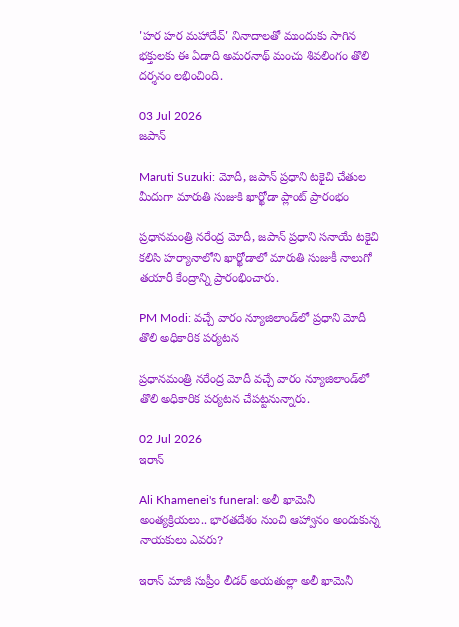'హర హర మహాదేవ్' నినాదాలతో ముందుకు సాగిన భక్తులకు ఈ ఏడాది అమరనాథ్ మంచు శివలింగం తొలి దర్శనం లభించింది.

03 Jul 2026
జపాన్

Maruti Suzuki: మోదీ, జపాన్ ప్రధాని టకైచి చేతుల మీదుగా మారుతి సుజుకి ఖార్ఖోడా ప్లాంట్ ప్రారంభం

ప్రధానమంత్రి నరేంద్ర మోదీ, జపాన్ ప్రధాని సనాయే టకైచి కలిసి హర్యానాలోని ఖార్ఖోడాలో మారుతి సుజుకీ నాలుగో తయారీ కేంద్రాన్ని ప్రారంభించారు.

PM Modi: వచ్చే వారం న్యూజిలాండ్‌లో ప్రధాని మోదీ తొలి అధికారిక పర్యటన

ప్రధానమంత్రి నరేంద్ర మోదీ వచ్చే వారం న్యూజిలాండ్‌లో తొలి అధికారిక పర్యటన చేపట్టనున్నారు.

02 Jul 2026
ఇరాన్

Ali Khamenei's funeral: అలీ ఖామెనీ అంత్యక్రియలు.. భారతదేశం నుంచి ఆహ్వానం అందుకున్న నాయకులు ఎవరు?

ఇరాన్ మాజీ సుప్రీం లీడర్ అయతుల్లా అలీ ఖామెనీ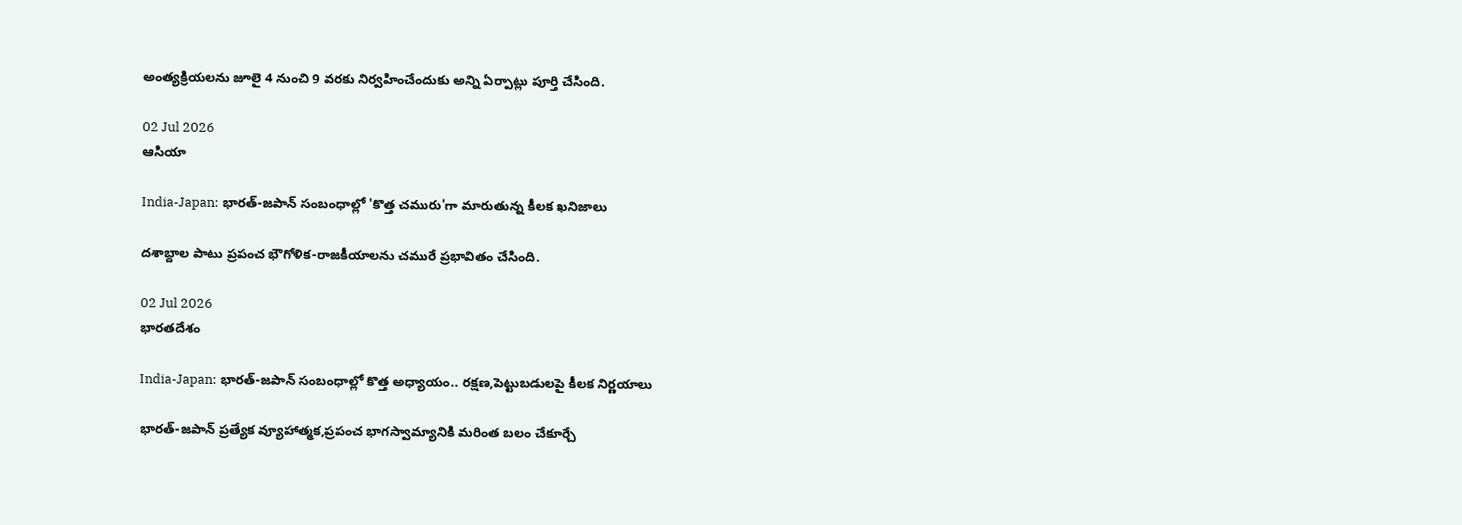అంత్యక్రియలను జూలై 4 నుంచి 9 వరకు నిర్వహించేందుకు అన్ని ఏర్పాట్లు పూర్తి చేసింది.

02 Jul 2026
ఆసియా

India-Japan: భారత్-జపాన్ సంబంధాల్లో 'కొత్త చమురు'గా మారుతున్న కీలక ఖనిజాలు

దశాబ్దాల పాటు ప్రపంచ భౌగోళిక-రాజకీయాలను చమురే ప్రభావితం చేసింది.

02 Jul 2026
భారతదేశం

India-Japan: భారత్-జపాన్ సంబంధాల్లో కొత్త అధ్యాయం.. రక్షణ,పెట్టుబడులపై కీలక నిర్ణయాలు

భారత్-జపాన్ ప్రత్యేక వ్యూహాత్మక,ప్రపంచ భాగస్వామ్యానికి మరింత బలం చేకూర్చే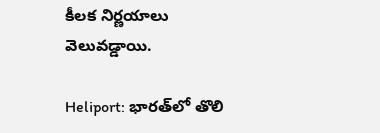కీలక నిర్ణయాలు వెలువడ్డాయి.

Heliport: భారత్‌లో తొలి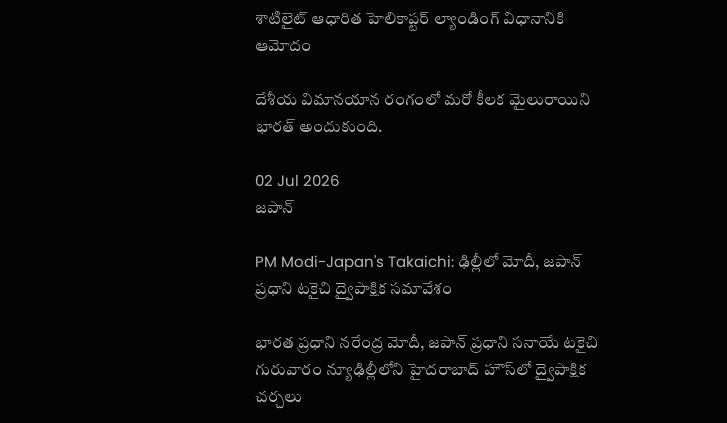శాటిలైట్ ఆధారిత హెలికాప్టర్ ల్యాండింగ్ విధానానికి ఆమోదం

దేశీయ విమానయాన రంగంలో మరో కీలక మైలురాయిని భారత్ అందుకుంది.

02 Jul 2026
జపాన్

PM Modi-Japan's Takaichi: ఢిల్లీలో మోదీ, జపాన్ ప్రధాని టకైచి ద్వైపాక్షిక సమావేశం

భారత ప్రధాని నరేంద్ర మోదీ, జపాన్ ప్రధాని సనాయే టకైచి గురువారం న్యూఢిల్లీలోని హైదరాబాద్ హౌస్‌లో ద్వైపాక్షిక చర్చలు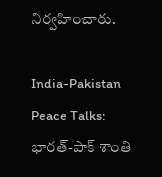నిర్వహించారు.

India-Pakistan Peace Talks: భారత్-పాక్ శాంతి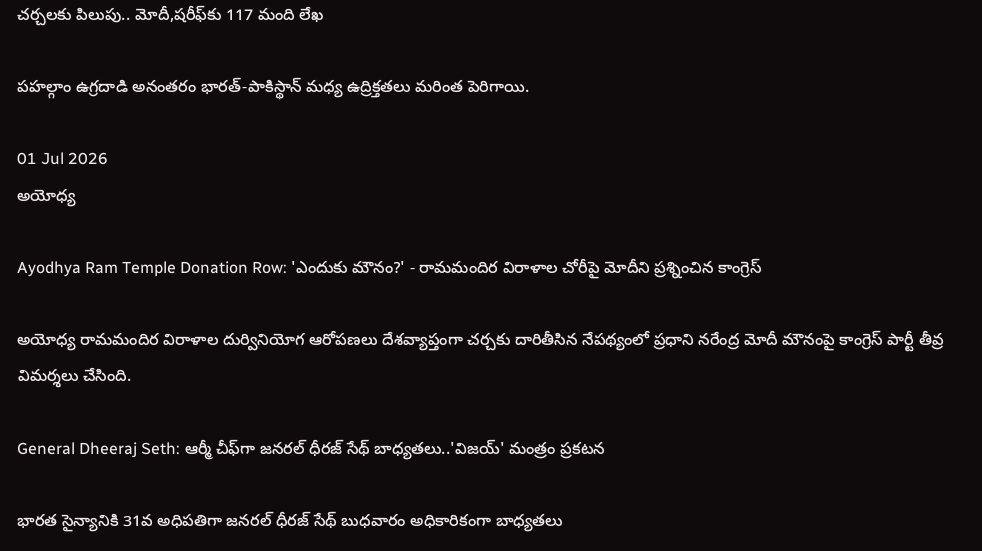చర్చలకు పిలుపు.. మోదీ,షరీఫ్‌కు 117 మంది లేఖ

పహల్గాం ఉగ్రదాడి అనంతరం భారత్-పాకిస్థాన్ మధ్య ఉద్రిక్తతలు మరింత పెరిగాయి.

01 Jul 2026
అయోధ్య

Ayodhya Ram Temple Donation Row: 'ఎందుకు మౌనం?' - రామమందిర విరాళాల చోరీపై మోదీని ప్రశ్నించిన కాంగ్రెస్

అయోధ్య రామమందిర విరాళాల దుర్వినియోగ ఆరోపణలు దేశవ్యాప్తంగా చర్చకు దారితీసిన నేపథ్యంలో ప్రధాని నరేంద్ర మోదీ మౌనంపై కాంగ్రెస్ పార్టీ తీవ్ర విమర్శలు చేసింది.

General Dheeraj Seth: ఆర్మీ చీఫ్‌గా జనరల్ ధీరజ్ సేథ్ బాధ్యతలు..'విజయ్' మంత్రం ప్రకటన

భారత సైన్యానికి 31వ అధిపతిగా జనరల్ ధీరజ్ సేథ్ బుధవారం అధికారికంగా బాధ్యతలు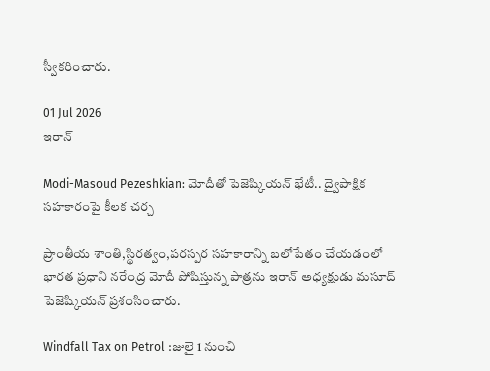స్వీకరించారు.

01 Jul 2026
ఇరాన్

Modi-Masoud Pezeshkian: మోదీతో పెజెష్కియన్ భేటీ.. ద్వైపాక్షిక సహకారంపై కీలక చర్చ

ప్రాంతీయ శాంతి,స్థిరత్వం,పరస్పర సహకారాన్ని బలోపేతం చేయడంలో భారత ప్రధాని నరేంద్ర మోదీ పోషిస్తున్న పాత్రను ఇరాన్ అధ్యక్షుడు మసూద్ పెజెష్కియన్ ప్రశంసించారు.

Windfall Tax on Petrol :జులై 1 నుంచి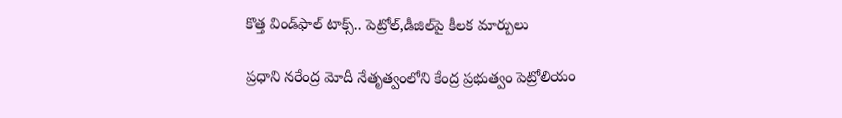కొత్త విండ్‌ఫాల్ టాక్స్.. పెట్రోల్,డీజిల్‌పై కీలక మార్పులు

ప్రధాని నరేంద్ర మోదీ నేతృత్వంలోని కేంద్ర ప్రభుత్వం పెట్రోలియం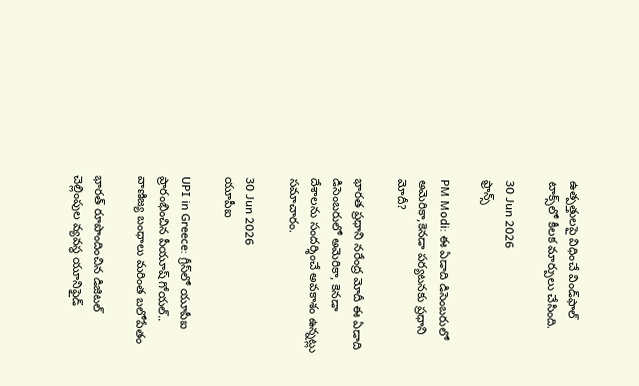ఉత్పత్తులపై విధించే విండ్‌ఫాల్ టాక్స్‌లో కీలక మార్పులు చేసింది.

30 Jun 2026
ఫ్రాన్స్

PM Modi: ఈ ఏడాది డిసెంబరులో అమెరికా,కెనడా పర్యటనకు ప్రధాని మోదీ?

భారత ప్రధాని నరేంద్ర మోదీ ఈ ఏడాది డిసెంబరులో అమెరికా, కెనడా దేశాలను సందర్శించే అవకాశం ఉన్నట్లు సమాచారం.

30 Jun 2026
యూపీఐ

UPI in Greece: గ్రీస్‌లో యూపీఐ ప్రారంభించిన పీయూష్ గోయల్.. వాణిజ్య బంధాలు మరింత బలోపేతం

భారత్ రూపొందించిన డిజిటల్ చెల్లింపుల వ్యవస్థ యూనిఫైడ్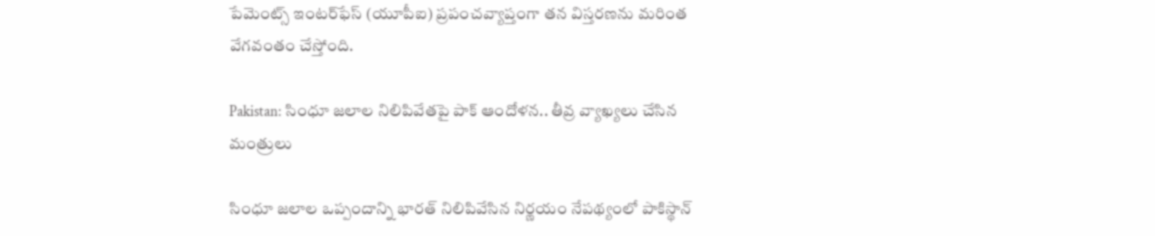పేమెంట్స్ ఇంటర్‌ఫేస్ (యూపీఐ) ప్రపంచవ్యాప్తంగా తన విస్తరణను మరింత వేగవంతం చేస్తోంది.

Pakistan: సింధూ జలాల నిలిపివేతపై పాక్‌ ఆందోళన.. తీవ్ర వ్యాఖ్యలు చేసిన మంత్రులు

సింధూ జలాల ఒప్పందాన్ని భారత్‌ నిలిపివేసిన నిర్ణయం నేపథ్యంలో పాకిస్థాన్‌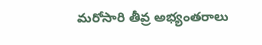మరోసారి తీవ్ర అభ్యంతరాలు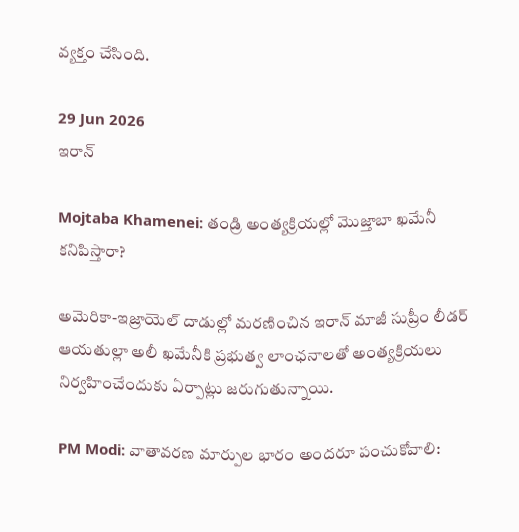వ్యక్తం చేసింది.

29 Jun 2026
ఇరాన్

Mojtaba Khamenei: తండ్రి అంత్యక్రియల్లో మొజ్తాబా ఖమేనీ కనిపిస్తారా?

అమెరికా-ఇజ్రాయెల్ దాడుల్లో మరణించిన ఇరాన్ మాజీ సుప్రీం లీడర్ ఆయతుల్లా అలీ ఖమేనీకి ప్రభుత్వ లాంఛనాలతో అంత్యక్రియలు నిర్వహించేందుకు ఏర్పాట్లు జరుగుతున్నాయి.

PM Modi: వాతావరణ మార్పుల భారం అందరూ పంచుకోవాలి: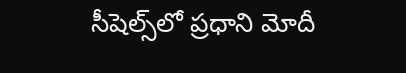సీషెల్స్‌లో ప్రధాని మోదీ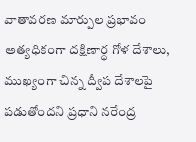వాతావరణ మార్పుల ప్రభావం అత్యధికంగా దక్షిణార్ధ గోళ దేశాలు, ముఖ్యంగా చిన్న ద్వీప దేశాలపై పడుతోందని ప్రధాని నరేంద్ర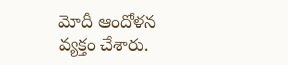మోదీ ఆందోళన వ్యక్తం చేశారు.